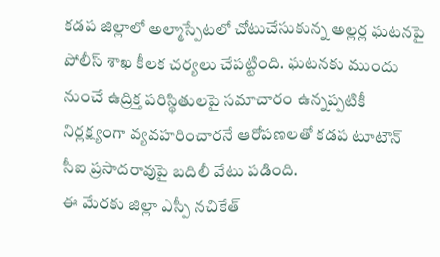కడప జిల్లాలో అల్మాస్పేటలో చోటుచేసుకున్న అల్లర్ల ఘటనపై పోలీస్ శాఖ కీలక చర్యలు చేపట్టింది. ఘటనకు ముందు నుంచే ఉద్రిక్త పరిస్థితులపై సమాచారం ఉన్నప్పటికీ నిర్లక్ష్యంగా వ్యవహరించారనే ఆరోపణలతో కడప టూటౌన్ సీఐ ప్రసాదరావుపై బదిలీ వేటు పడింది.
ఈ మేరకు జిల్లా ఎస్పీ నచికేత్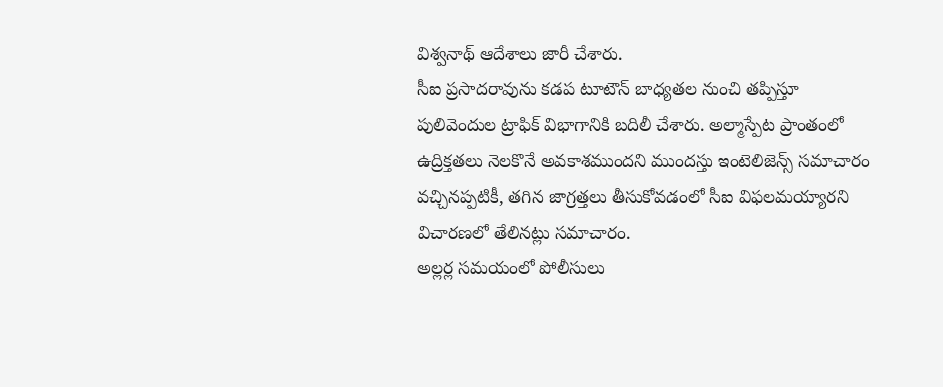విశ్వనాథ్ ఆదేశాలు జారీ చేశారు.
సీఐ ప్రసాదరావును కడప టూటౌన్ బాధ్యతల నుంచి తప్పిస్తూ పులివెందుల ట్రాఫిక్ విభాగానికి బదిలీ చేశారు. అల్మాస్పేట ప్రాంతంలో ఉద్రిక్తతలు నెలకొనే అవకాశముందని ముందస్తు ఇంటెలిజెన్స్ సమాచారం వచ్చినప్పటికీ, తగిన జాగ్రత్తలు తీసుకోవడంలో సీఐ విఫలమయ్యారని విచారణలో తేలినట్లు సమాచారం.
అల్లర్ల సమయంలో పోలీసులు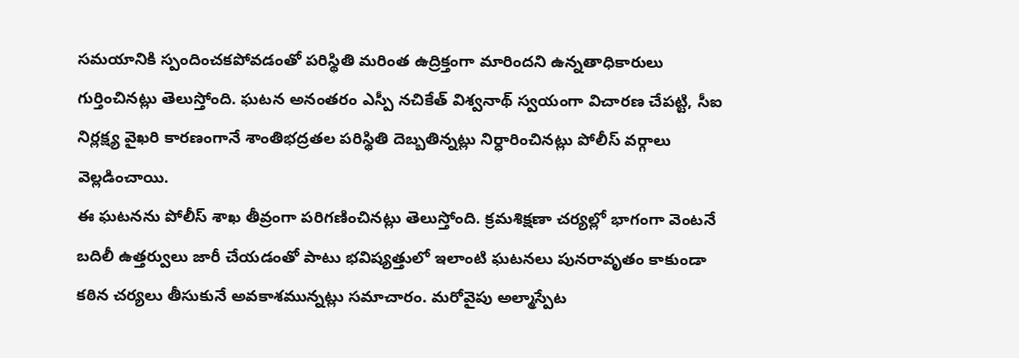సమయానికి స్పందించకపోవడంతో పరిస్థితి మరింత ఉద్రిక్తంగా మారిందని ఉన్నతాధికారులు గుర్తించినట్లు తెలుస్తోంది. ఘటన అనంతరం ఎస్పీ నచికేత్ విశ్వనాథ్ స్వయంగా విచారణ చేపట్టి, సీఐ నిర్లక్ష్య వైఖరి కారణంగానే శాంతిభద్రతల పరిస్థితి దెబ్బతిన్నట్లు నిర్ధారించినట్లు పోలీస్ వర్గాలు వెల్లడించాయి.
ఈ ఘటనను పోలీస్ శాఖ తీవ్రంగా పరిగణించినట్లు తెలుస్తోంది. క్రమశిక్షణా చర్యల్లో భాగంగా వెంటనే బదిలీ ఉత్తర్వులు జారీ చేయడంతో పాటు భవిష్యత్తులో ఇలాంటి ఘటనలు పునరావృతం కాకుండా కఠిన చర్యలు తీసుకునే అవకాశమున్నట్లు సమాచారం. మరోవైపు అల్మాస్పేట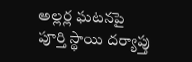అల్లర్ల ఘటనపై పూర్తి స్థాయి దర్యాప్తు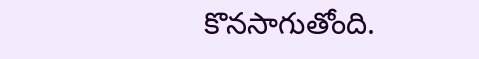కొనసాగుతోంది.